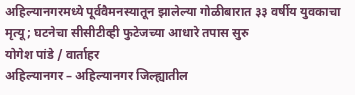अहिल्यानगरमध्ये पूर्ववैमनस्यातून झालेल्या गोळीबारात ३३ वर्षीय युवकाचा मृत्यू; घटनेचा सीसीटीव्ही फुटेजच्या आधारे तपास सुरु
योगेश पांडे / वार्ताहर
अहिल्यानगर – अहिल्यानगर जिल्ह्यातील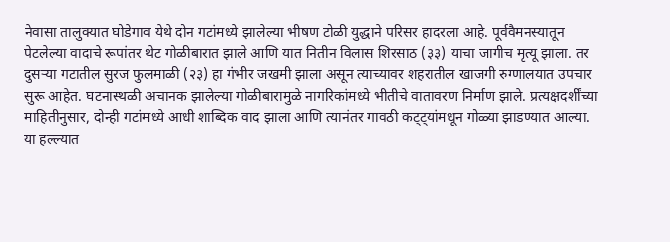नेवासा तालुक्यात घोडेगाव येथे दोन गटांमध्ये झालेल्या भीषण टोळी युद्धाने परिसर हादरला आहे. पूर्ववैमनस्यातून पेटलेल्या वादाचे रूपांतर थेट गोळीबारात झाले आणि यात नितीन विलास शिरसाठ (३३) याचा जागीच मृत्यू झाला. तर दुसऱ्या गटातील सुरज फुलमाळी (२३) हा गंभीर जखमी झाला असून त्याच्यावर शहरातील खाजगी रुग्णालयात उपचार सुरू आहेत. घटनास्थळी अचानक झालेल्या गोळीबारामुळे नागरिकांमध्ये भीतीचे वातावरण निर्माण झाले. प्रत्यक्षदर्शींच्या माहितीनुसार, दोन्ही गटांमध्ये आधी शाब्दिक वाद झाला आणि त्यानंतर गावठी कट्ट्यांमधून गोळ्या झाडण्यात आल्या. या हल्ल्यात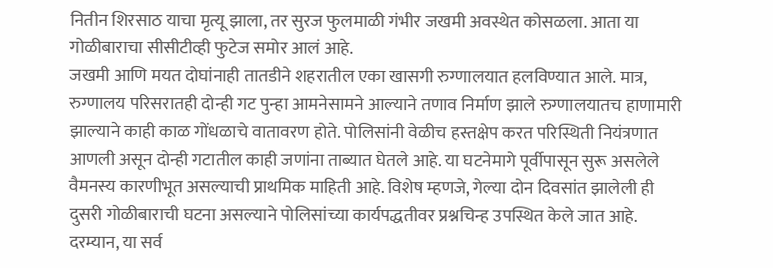नितीन शिरसाठ याचा मृत्यू झाला, तर सुरज फुलमाळी गंभीर जखमी अवस्थेत कोसळला. आता या गोळीबाराचा सीसीटीव्ही फुटेज समोर आलं आहे.
जखमी आणि मयत दोघांनाही तातडीने शहरातील एका खासगी रुग्णालयात हलविण्यात आले. मात्र, रुग्णालय परिसरातही दोन्ही गट पुन्हा आमनेसामने आल्याने तणाव निर्माण झाले रुग्णालयातच हाणामारी झाल्याने काही काळ गोंधळाचे वातावरण होते. पोलिसांनी वेळीच हस्तक्षेप करत परिस्थिती नियंत्रणात आणली असून दोन्ही गटातील काही जणांना ताब्यात घेतले आहे. या घटनेमागे पूर्वीपासून सुरू असलेले वैमनस्य कारणीभूत असल्याची प्राथमिक माहिती आहे. विशेष म्हणजे, गेल्या दोन दिवसांत झालेली ही दुसरी गोळीबाराची घटना असल्याने पोलिसांच्या कार्यपद्धतीवर प्रश्नचिन्ह उपस्थित केले जात आहे.
दरम्यान, या सर्व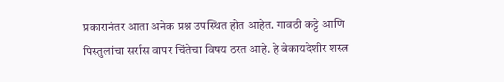प्रकारानंतर आता अनेक प्रश्न उपस्थित होत आहेत. गावठी कट्टे आणि पिस्तुलांचा सर्रास वापर चिंतेचा विषय ठरत आहे. हे बेकायदेशीर शस्त्र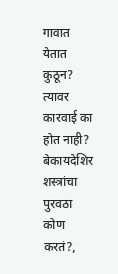गावात येतात कुठून? त्यावर कारवाई का होत नाही? बेकायदेशिर शस्त्रांचा पुरवठा कोण करतं?,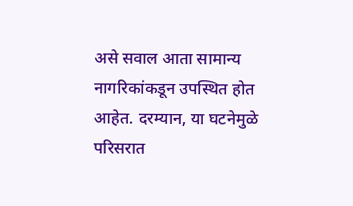असे सवाल आता सामान्य नागरिकांकडून उपस्थित होत आहेत. दरम्यान, या घटनेमुळे परिसरात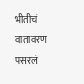भीतीचं वातावरण पसरलं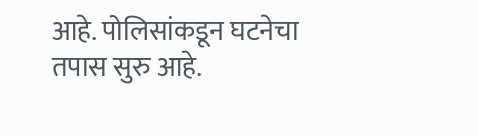आहे. पोलिसांकडून घटनेचा तपास सुरु आहे.